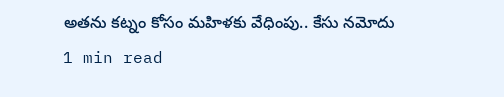అతను కట్నం కోసం మహిళకు వేధింపు.. కేసు నమోదు
1 min read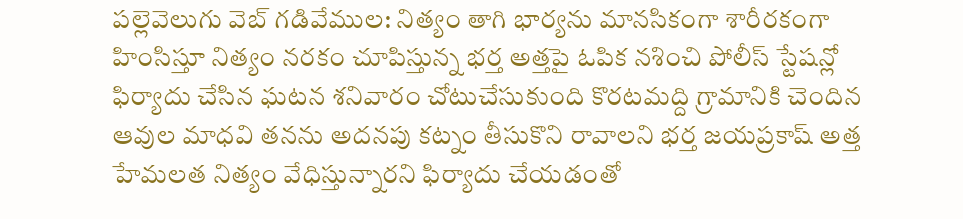పల్లెవెలుగు వెబ్ గడివేముల: నిత్యం తాగి భార్యను మానసికంగా శారీరకంగా హింసిస్తూ నిత్యం నరకం చూపిస్తున్న భర్త అత్తపై ఓపిక నశించి పోలీస్ స్టేషన్లో ఫిర్యాదు చేసిన ఘటన శనివారం చోటుచేసుకుంది కొరటమద్ది గ్రామానికి చెందిన ఆవుల మాధవి తనను అదనపు కట్నం తీసుకొని రావాలని భర్త జయప్రకాష్ అత్త హేమలత నిత్యం వేధిస్తున్నారని ఫిర్యాదు చేయడంతో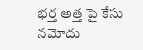భర్త అత్త పై కేసు నమోదు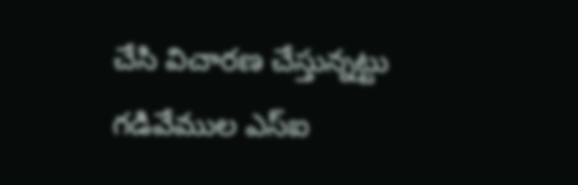చేసి విచారణ చేస్తున్నట్టు గడివేముల ఎస్ఐ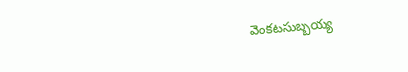వెంకటసుబ్బయ్య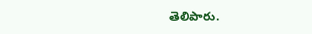తెలిపారు.